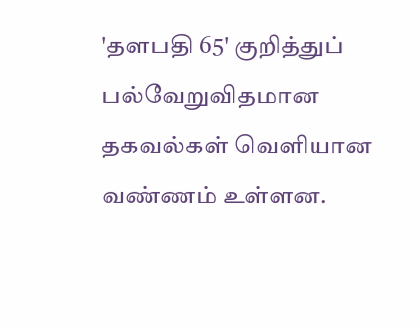'தளபதி 65' குறித்துப் பல்வேறுவிதமான தகவல்கள் வெளியான வண்ணம் உள்ளன.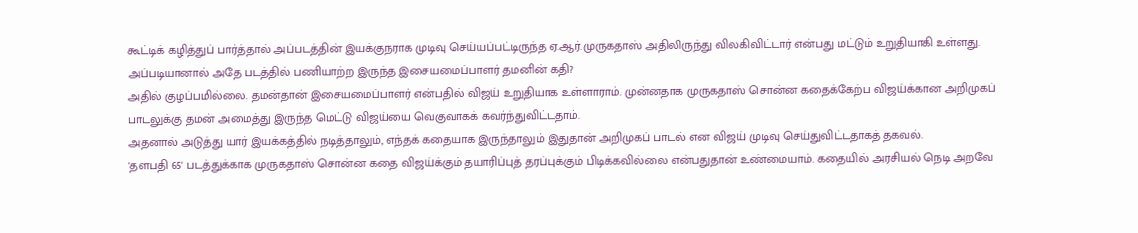கூட்டிக் கழித்துப் பார்த்தால் அப்படத்தின் இயக்குநராக முடிவு செய்யப்பட்டிருந்த ஏ.ஆர்.முருகதாஸ் அதிலிருந்து விலகிவிட்டார் என்பது மட்டும் உறுதியாகி உள்ளது.
அப்படியானால் அதே படத்தில் பணியாற்ற இருந்த இசையமைப்பாளர் தமனின் கதி?
அதில் குழப்பமில்லை. தமன்தான் இசையமைப்பாளர் என்பதில் விஜய் உறுதியாக உள்ளாராம். முன்னதாக முருகதாஸ் சொன்ன கதைக்கேற்ப விஜய்க்கான அறிமுகப் பாடலுக்கு தமன் அமைத்து இருந்த மெட்டு விஜய்யை வெகுவாகக் கவர்ந்துவிட்டதாம்.
அதனால் அடுத்து யார் இயக்கத்தில் நடித்தாலும், எந்தக் கதையாக இருந்தாலும் இதுதான் அறிமுகப் பாடல் என விஜய் முடிவு செய்துவிட்டதாகத் தகவல்.
'தளபதி 65' படத்துக்காக முருகதாஸ் சொன்ன கதை விஜய்க்கும் தயாரிப்புத் தரப்புக்கும் பிடிக்கவில்லை என்பதுதான் உண்மையாம். கதையில் அரசியல் நெடி அறவே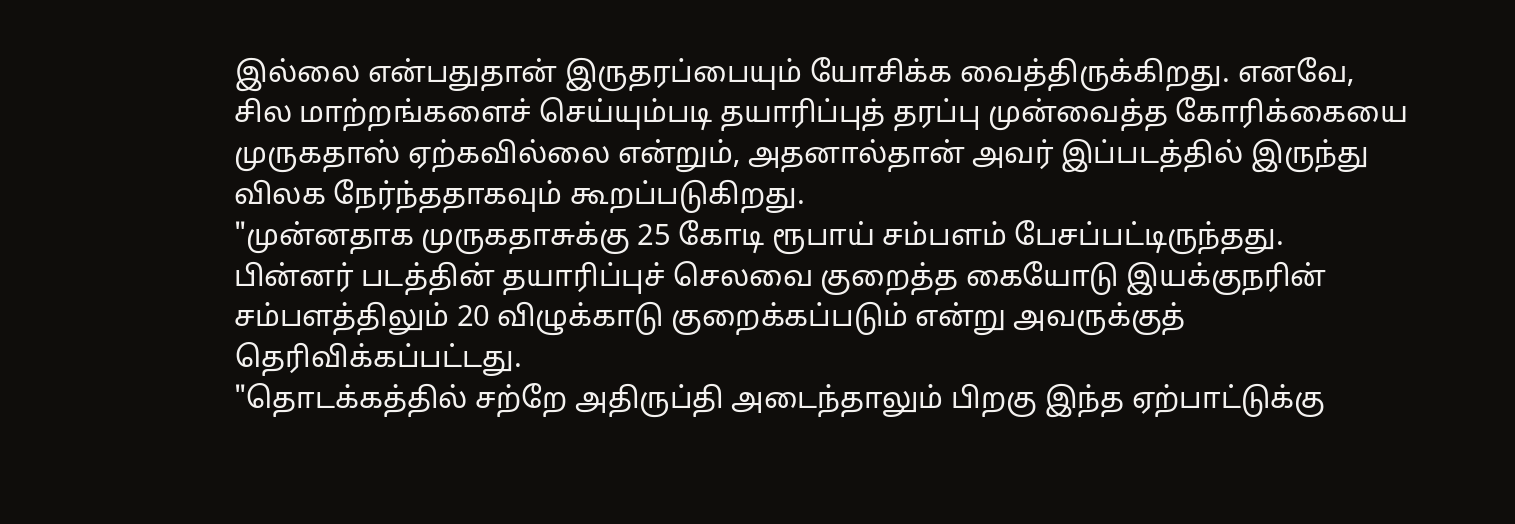இல்லை என்பதுதான் இருதரப்பையும் யோசிக்க வைத்திருக்கிறது. எனவே, சில மாற்றங்களைச் செய்யும்படி தயாரிப்புத் தரப்பு முன்வைத்த கோரிக்கையை முருகதாஸ் ஏற்கவில்லை என்றும், அதனால்தான் அவர் இப்படத்தில் இருந்து விலக நேர்ந்ததாகவும் கூறப்படுகிறது.
"முன்னதாக முருகதாசுக்கு 25 கோடி ரூபாய் சம்பளம் பேசப்பட்டிருந்தது. பின்னர் படத்தின் தயாரிப்புச் செலவை குறைத்த கையோடு இயக்குநரின் சம்பளத்திலும் 20 விழுக்காடு குறைக்கப்படும் என்று அவருக்குத் தெரிவிக்கப்பட்டது.
"தொடக்கத்தில் சற்றே அதிருப்தி அடைந்தாலும் பிறகு இந்த ஏற்பாட்டுக்கு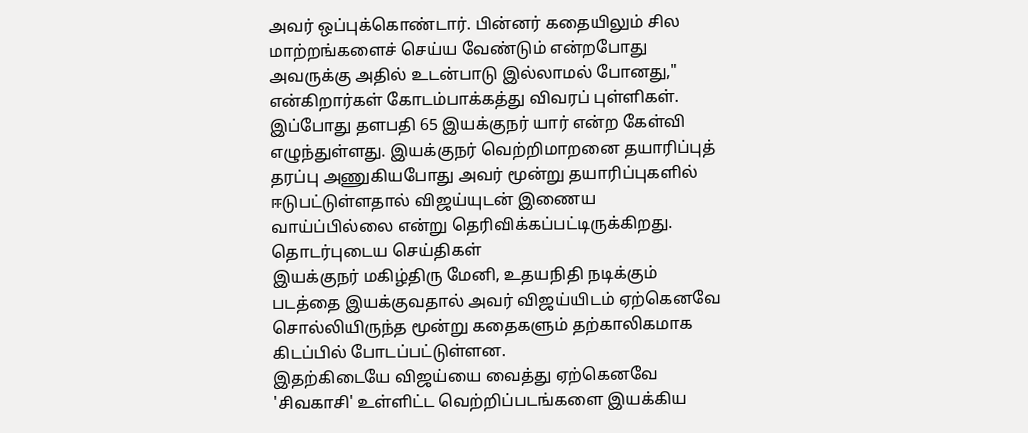அவர் ஒப்புக்கொண்டார். பின்னர் கதையிலும் சில மாற்றங்களைச் செய்ய வேண்டும் என்றபோது அவருக்கு அதில் உடன்பாடு இல்லாமல் போனது," என்கிறார்கள் கோடம்பாக்கத்து விவரப் புள்ளிகள்.
இப்போது தளபதி 65 இயக்குநர் யார் என்ற கேள்வி எழுந்துள்ளது. இயக்குநர் வெற்றிமாறனை தயாரிப்புத் தரப்பு அணுகியபோது அவர் மூன்று தயாரிப்புகளில் ஈடுபட்டுள்ளதால் விஜய்யுடன் இணைய வாய்ப்பில்லை என்று தெரிவிக்கப்பட்டிருக்கிறது.
தொடர்புடைய செய்திகள்
இயக்குநர் மகிழ்திரு மேனி, உதயநிதி நடிக்கும் படத்தை இயக்குவதால் அவர் விஜய்யிடம் ஏற்கெனவே சொல்லியிருந்த மூன்று கதைகளும் தற்காலிகமாக கிடப்பில் போடப்பட்டுள்ளன.
இதற்கிடையே விஜய்யை வைத்து ஏற்கெனவே 'சிவகாசி' உள்ளிட்ட வெற்றிப்படங்களை இயக்கிய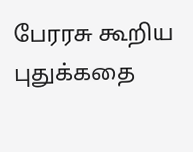பேரரசு கூறிய புதுக்கதை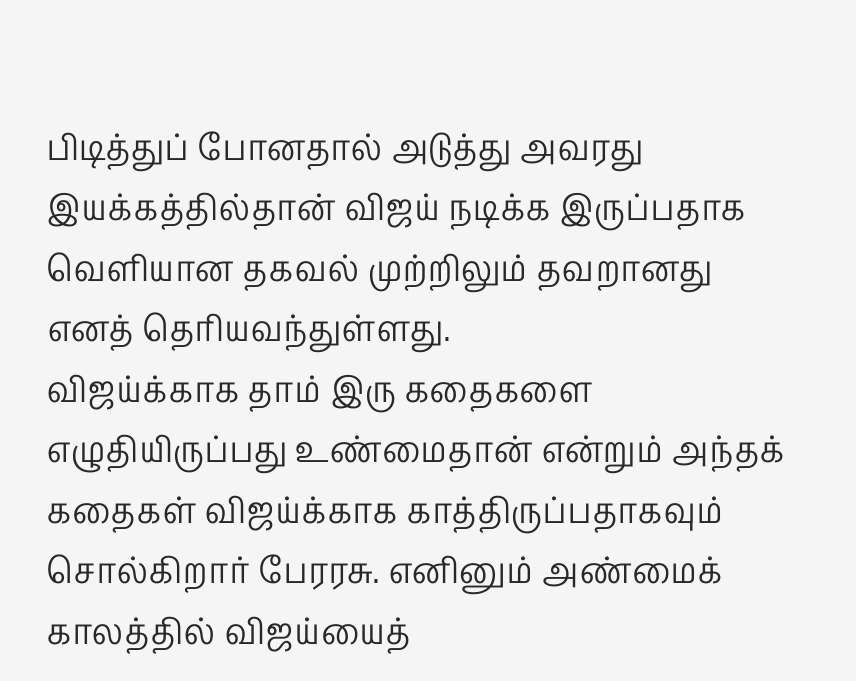பிடித்துப் போனதால் அடுத்து அவரது இயக்கத்தில்தான் விஜய் நடிக்க இருப்பதாக வெளியான தகவல் முற்றிலும் தவறானது எனத் தெரியவந்துள்ளது.
விஜய்க்காக தாம் இரு கதைகளை எழுதியிருப்பது உண்மைதான் என்றும் அந்தக் கதைகள் விஜய்க்காக காத்திருப்பதாகவும் சொல்கிறார் பேரரசு. எனினும் அண்மைக் காலத்தில் விஜய்யைத்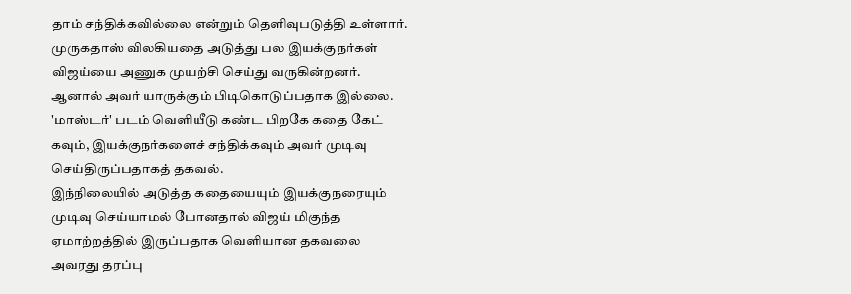தாம் சந்திக்கவில்லை என்றும் தெளிவுபடுத்தி உள்ளார்.
முருகதாஸ் விலகியதை அடுத்து பல இயக்குநர்கள் விஜய்யை அணுக முயற்சி செய்து வருகின்றனர். ஆனால் அவர் யாருக்கும் பிடிகொடுப்பதாக இல்லை. 'மாஸ்டர்' படம் வெளியீடு கண்ட பிறகே கதை கேட் கவும், இயக்குநர்களைச் சந்திக்கவும் அவர் முடிவு செய்திருப்பதாகத் தகவல்.
இந்நிலையில் அடுத்த கதையையும் இயக்குநரையும் முடிவு செய்யாமல் போனதால் விஜய் மிகுந்த ஏமாற்றத்தில் இருப்பதாக வெளியான தகவலை அவரது தரப்பு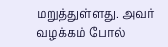மறுத்துள்ளது. அவர் வழக்கம் போல்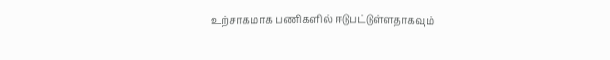உற்சாகமாக பணிகளில் ஈடுபட்டுள்ளதாகவும்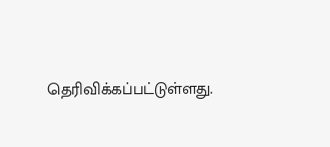தெரிவிக்கப்பட்டுள்ளது.